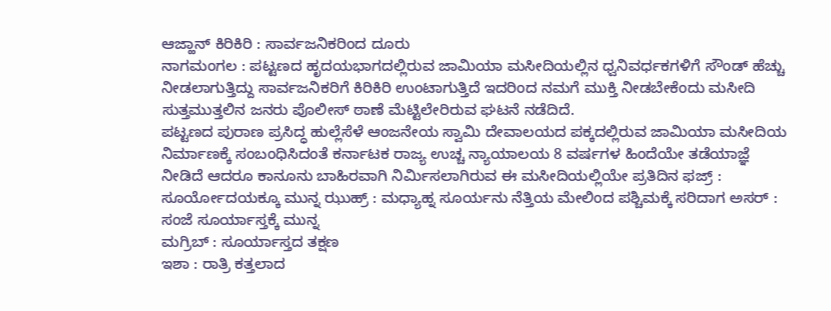ಆಜ್ಹಾನ್ ಕಿರಿಕಿರಿ : ಸಾರ್ವಜನಿಕರಿಂದ ದೂರು
ನಾಗಮಂಗಲ : ಪಟ್ಟಣದ ಹೃದಯಭಾಗದಲ್ಲಿರುವ ಜಾಮಿಯಾ ಮಸೀದಿಯಲ್ಲಿನ ಧ್ವನಿವರ್ಧಕಗಳಿಗೆ ಸೌಂಡ್ ಹೆಚ್ಚು ನೀಡಲಾಗುತ್ತಿದ್ದು ಸಾರ್ವಜನಿಕರಿಗೆ ಕಿರಿಕಿರಿ ಉಂಟಾಗುತ್ತಿದೆ ಇದರಿಂದ ನಮಗೆ ಮುಕ್ತಿ ನೀಡಬೇಕೆಂದು ಮಸೀದಿ ಸುತ್ತಮುತ್ತಲಿನ ಜನರು ಪೊಲೀಸ್ ಠಾಣೆ ಮೆಟ್ಟಿಲೇರಿರುವ ಘಟನೆ ನಡೆದಿದೆ.
ಪಟ್ಟಣದ ಪುರಾಣ ಪ್ರಸಿದ್ಧ ಹುಲ್ಲೆಸೆಳೆ ಆಂಜನೇಯ ಸ್ವಾಮಿ ದೇವಾಲಯದ ಪಕ್ಕದಲ್ಲಿರುವ ಜಾಮಿಯಾ ಮಸೀದಿಯ ನಿರ್ಮಾಣಕ್ಕೆ ಸಂಬಂಧಿಸಿದಂತೆ ಕರ್ನಾಟಕ ರಾಜ್ಯ ಉಚ್ಚ ನ್ಯಾಯಾಲಯ 8 ವರ್ಷಗಳ ಹಿಂದೆಯೇ ತಡೆಯಾಜ್ಞೆ ನೀಡಿದೆ ಆದರೂ ಕಾನೂನು ಬಾಹಿರವಾಗಿ ನಿರ್ಮಿಸಲಾಗಿರುವ ಈ ಮಸೀದಿಯಲ್ಲಿಯೇ ಪ್ರತಿದಿನ ಫಜ್ರ್ : ಸೂರ್ಯೋದಯಕ್ಕೂ ಮುನ್ನ ಝುಹ್ರ್ : ಮಧ್ಯಾಹ್ನ ಸೂರ್ಯನು ನೆತ್ತಿಯ ಮೇಲಿಂದ ಪಶ್ಚಿಮಕ್ಕೆ ಸರಿದಾಗ ಅಸರ್ : ಸಂಜೆ ಸೂರ್ಯಾಸ್ತಕ್ಕೆ ಮುನ್ನ
ಮಗ್ರಿಬ್ : ಸೂರ್ಯಾಸ್ತದ ತಕ್ಷಣ
ಇಶಾ : ರಾತ್ರಿ ಕತ್ತಲಾದ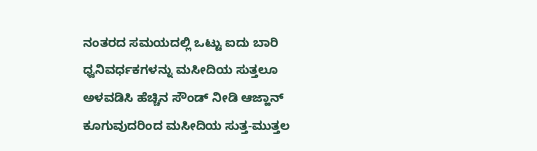ನಂತರದ ಸಮಯದಲ್ಲಿ ಒಟ್ಟು ಐದು ಬಾರಿ ಧ್ವನಿವರ್ಧಕಗಳನ್ನು ಮಸೀದಿಯ ಸುತ್ತಲೂ ಅಳವಡಿಸಿ ಹೆಚ್ಚಿನ ಸೌಂಡ್ ನೀಡಿ ಆಜ್ಹಾನ್ ಕೂಗುವುದರಿಂದ ಮಸೀದಿಯ ಸುತ್ತ-ಮುತ್ತಲ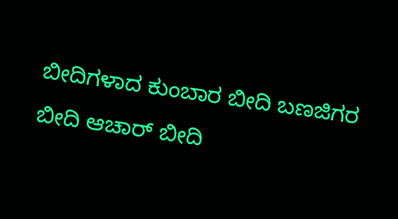ಬೀದಿಗಳಾದ ಕುಂಬಾರ ಬೀದಿ ಬಣಜಿಗರ ಬೀದಿ ಆಚಾರ್ ಬೀದಿ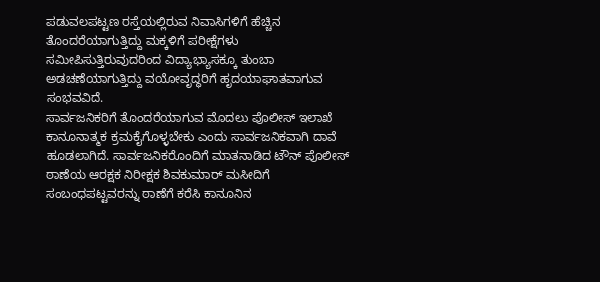ಪಡುವಲಪಟ್ಟಣ ರಸ್ತೆಯಲ್ಲಿರುವ ನಿವಾಸಿಗಳಿಗೆ ಹೆಚ್ಚಿನ ತೊಂದರೆಯಾಗುತ್ತಿದ್ದು ಮಕ್ಕಳಿಗೆ ಪರೀಕ್ಷೆಗಳು ಸಮೀಪಿಸುತ್ತಿರುವುದರಿಂದ ವಿದ್ಯಾಭ್ಯಾಸಕ್ಕೂ ತುಂಬಾ ಅಡಚಣೆಯಾಗುತ್ತಿದ್ದು ವಯೋವೃದ್ಧರಿಗೆ ಹೃದಯಾಘಾತವಾಗುವ ಸಂಭವವಿದೆ.
ಸಾರ್ವಜನಿಕರಿಗೆ ತೊಂದರೆಯಾಗುವ ಮೊದಲು ಪೊಲೀಸ್ ಇಲಾಖೆ ಕಾನೂನಾತ್ಮಕ ಕ್ರಮಕೈಗೊಳ್ಳಬೇಕು ಎಂದು ಸಾರ್ವಜನಿಕವಾಗಿ ದಾವೆ ಹೂಡಲಾಗಿದೆ. ಸಾರ್ವಜನಿಕರೊಂದಿಗೆ ಮಾತನಾಡಿದ ಟೌನ್ ಪೊಲೀಸ್ ಠಾಣೆಯ ಆರಕ್ಷಕ ನಿರೀಕ್ಷಕ ಶಿವಕುಮಾರ್ ಮಸೀದಿಗೆ ಸಂಬಂಧಪಟ್ಟವರನ್ನು ಠಾಣೆಗೆ ಕರೆಸಿ ಕಾನೂನಿನ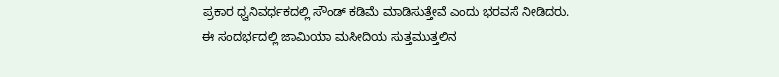ಪ್ರಕಾರ ಧ್ವನಿವರ್ಧಕದಲ್ಲಿ ಸೌಂಡ್ ಕಡಿಮೆ ಮಾಡಿಸುತ್ತೇವೆ ಎಂದು ಭರವಸೆ ನೀಡಿದರು. ಈ ಸಂದರ್ಭದಲ್ಲಿ ಜಾಮಿಯಾ ಮಸೀದಿಯ ಸುತ್ತಮುತ್ತಲಿನ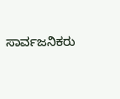ಸಾರ್ವಜನಿಕರು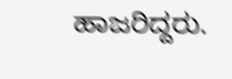ಹಾಜರಿದ್ದರು.